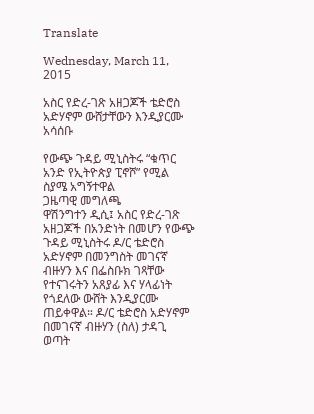Translate

Wednesday, March 11, 2015

አስር የድረ-ገጽ አዘጋጆች ቴድሮስ አድሃኖም ውሸታቸውን እንዲያርሙ አሳሰቡ

የውጭ ጉዳይ ሚኒስትሩ “ቁጥር አንድ የኢትዮጵያ ፒኖሾ” የሚል ስያሜ አግኝተዋል
ጋዜጣዊ መግለጫ
ዋሽንግተን ዲሲ፤ አስር የድረ-ገጽ አዘጋጆች በአንድነት በመሆን የውጭ ጉዳይ ሚኒስትሩ ዶ/ር ቴድሮስ አድሃኖም በመንግስት መገናኛ ብዙሃን እና በፌስቡክ ገጻቸው የተናገሩትን አጸያፊ እና ሃላፊነት የጎደለው ውሸት እንዲያርሙ ጠይቀዋል። ዶ/ር ቴድሮስ አድሃኖም በመገናኛ ብዙሃን (ስለ) ታዳጊ ወጣት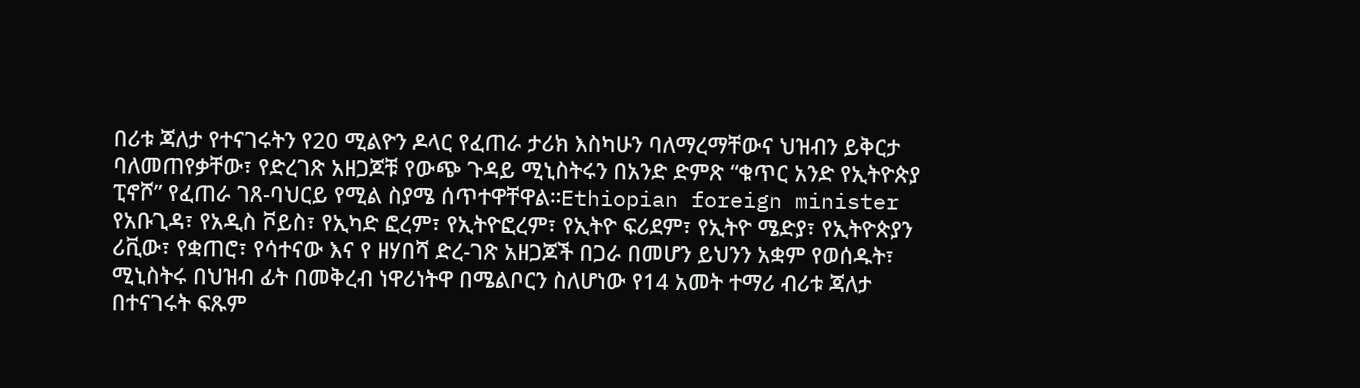በሪቱ ጃለታ የተናገሩትን የ20 ሚልዮን ዶላር የፈጠራ ታሪክ እስካሁን ባለማረማቸውና ህዝብን ይቅርታ ባለመጠየቃቸው፣ የድረገጽ አዘጋጆቹ የውጭ ጉዳይ ሚኒስትሩን በአንድ ድምጽ “ቁጥር አንድ የኢትዮጵያ ፒኖሾ” የፈጠራ ገጸ-ባህርይ የሚል ስያሜ ሰጥተዋቸዋል።Ethiopian foreign minister
የአቡጊዳ፣ የአዲስ ቮይስ፣ የኢካድ ፎረም፣ የኢትዮፎረም፣ የኢትዮ ፍሪደም፣ የኢትዮ ሜድያ፣ የኢትዮጵያን ሪቪው፣ የቋጠሮ፣ የሳተናው እና የ ዘሃበሻ ድረ-ገጽ አዘጋጆች በጋራ በመሆን ይህንን አቋም የወሰዱት፣ ሚኒስትሩ በህዝብ ፊት በመቅረብ ነዋሪነትዋ በሜልቦርን ስለሆነው የ14 አመት ተማሪ ብሪቱ ጃለታ በተናገሩት ፍጹም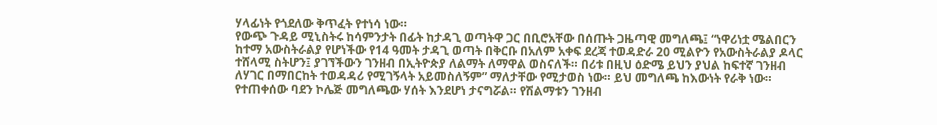ሃላፊነት የጎደለው ቅጥፈት የተነሳ ነው።
የውጭ ጉዳይ ሚኒስትሩ ከሳምንታት በፊት ከታዳጊ ወጣትዋ ጋር በቢሮአቸው በሰጡት ጋዜጣዊ መግለጫ፤ “ነዋሪነቷ ሜልበርን ከተማ አውስትራልያ የሆነችው የ14 ዓመት ታዳጊ ወጣት በቅርቡ በአለም አቀፍ ደረጃ ተወዳድራ 20 ሚልዮን የአውስትራልያ ዶላር ተሸላሚ ስትሆን፤ ያገኘችውን ገንዘብ በኢትዮጵያ ለልማት ለማዋል ወስናለች። በሪቱ በዚህ ዕድሜ ይህን ያህል ከፍተኛ ገንዘብ ለሃገር በማበርከት ተወዳዳሪ የሚገኝላት አይመስለኝም” ማለታቸው የሚታወስ ነው። ይህ መግለጫ ከእውነት የራቅ ነው። የተጠቀሰው ባደን ኮሌጅ መግለጫው ሃሰት እንደሆነ ታናግሯል። የሽልማቱን ገንዘብ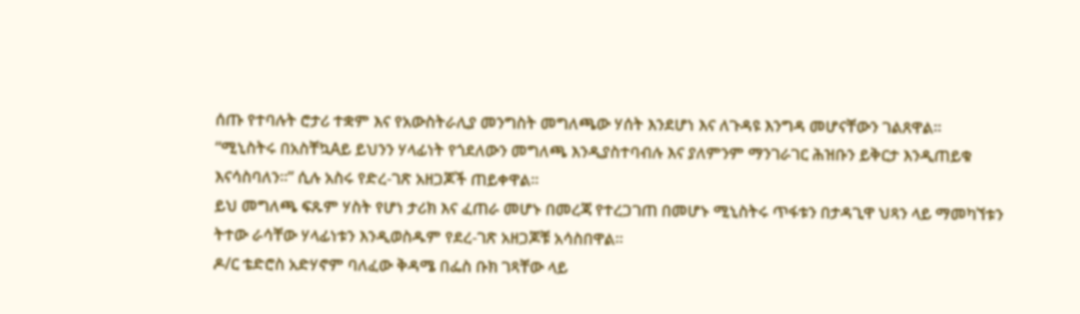ሰጡ የተባሉት ሮታሪ ተቋም እና የአውስትራሊያ መንግስት መግለጫው ሃሰት እንደሆነ እና ለጉዳዩ እንግዳ መሆናቸውን ገልጸዋል።
“ሚኒስትሩ በአስቸኳAይ ይህንን ሃላፊነት የጎደለውን መግለጫ እንዲያስተባብሉ እና ያለምንም ማንገራገር ሕዝቡን ይቅርታ እንዲጠይቁ እናሳስባለን።” ሲሉ አስሩ የድረ-ገጽ አዘጋጆች ጠይቀዋል።
ይህ መግለጫ ፍጹም ሃስት የሆነ ታሪክ እና ፈጠራ መሆኑ በመረጃ የተረጋገጠ በመሆኑ ሚኒስትሩ ጥፋቱን በታዳጊዋ ህጻን ላይ ማመካኘቱን ትተው ራሳቸው ሃላፊነቱን እንዲወስዱም የደረ-ገጽ አዘጋጆቹ አሳስበዋል።
ዶ/ር ቴድሮስ አድሃኖም ባለፈው ቅዳሜ በፌስ ቡክ ገጻቸው ላይ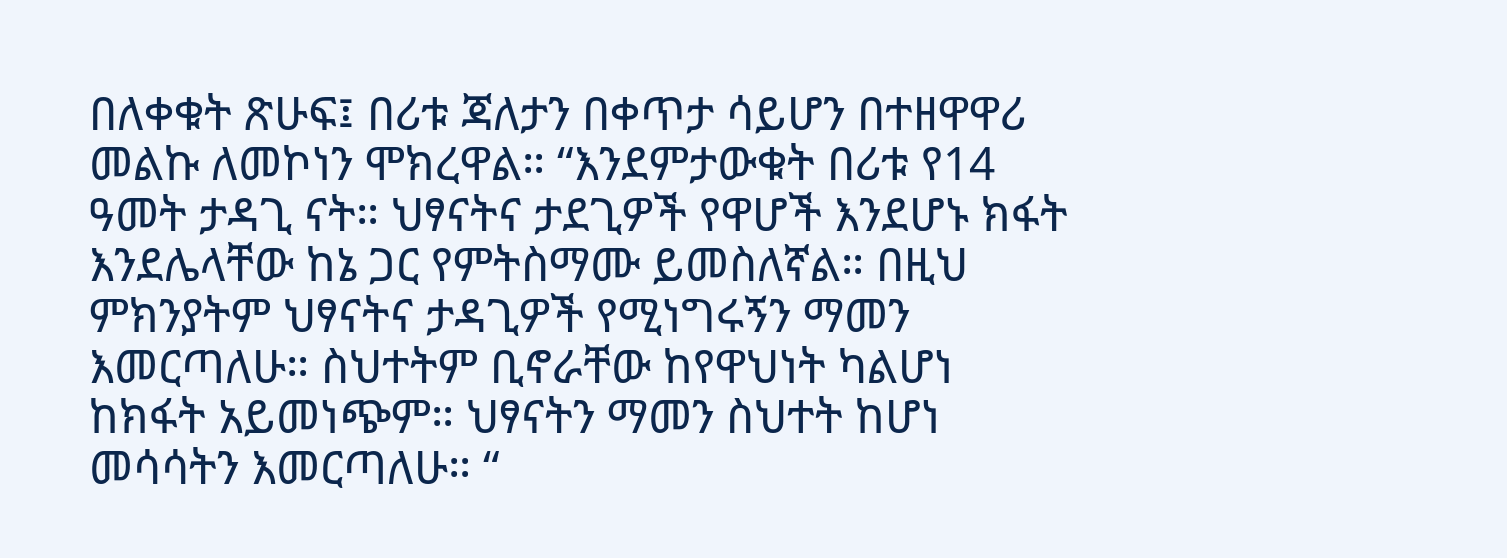በለቀቁት ጽሁፍ፤ በሪቱ ጃለታን በቀጥታ ሳይሆን በተዘዋዋሪ መልኩ ለመኮነን ሞክረዋል። “እንደምታውቁት በሪቱ የ14 ዓመት ታዳጊ ናት። ህፃናትና ታደጊዎች የዋሆች እንደሆኑ ክፋት እንደሌላቸው ከኔ ጋር የምትስማሙ ይመስለኛል። በዚህ ምክንያትም ህፃናትና ታዳጊዎች የሚነግሩኝን ማመን እመርጣለሁ። ስህተትም ቢኖራቸው ከየዋህነት ካልሆነ ከክፋት አይመነጭም። ህፃናትን ማመን ስህተት ከሆነ መሳሳትን እመርጣለሁ። “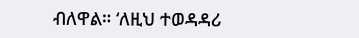ብለዋል። ‘ለዚህ ተወዳዳሪ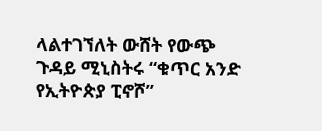ላልተገኘለት ውሸት የውጭ ጉዳይ ሚኒስትሩ “ቁጥር አንድ የኢትዮጵያ ፒኖሾ”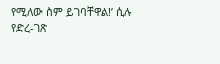የሚለው ስም ይገባቸዋል!’ ሲሉ የድረ-ገጽ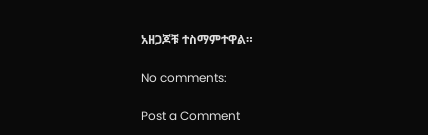አዘጋጆቹ ተስማምተዋል።

No comments:

Post a Comment